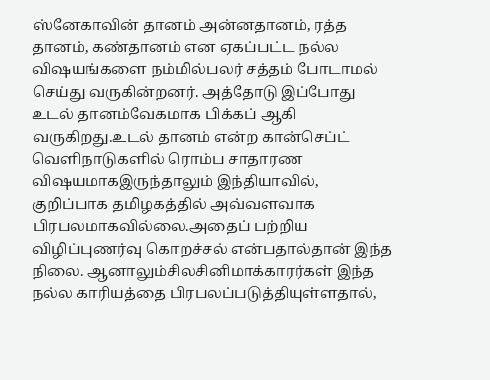ஸ்னேகாவின் தானம் அன்னதானம், ரத்த தானம், கண்தானம் என ஏகப்பட்ட நல்ல விஷயங்களை நம்மில்பலர் சத்தம் போடாமல் செய்து வருகின்றனர். அத்தோடு இப்போது உடல் தானம்வேகமாக பிக்கப் ஆகி வருகிறது.உடல் தானம் என்ற கான்செப்ட் வெளிநாடுகளில் ரொம்ப சாதாரண விஷயமாகஇருந்தாலும் இந்தியாவில், குறிப்பாக தமிழகத்தில் அவ்வளவாக பிரபலமாகவில்லை.அதைப் பற்றிய விழிப்புணர்வு கொறச்சல் என்பதால்தான் இந்த நிலை. ஆனாலும்சிலசினிமாக்காரர்கள் இந்த நல்ல காரியத்தை பிரபலப்படுத்தியுள்ளதால்,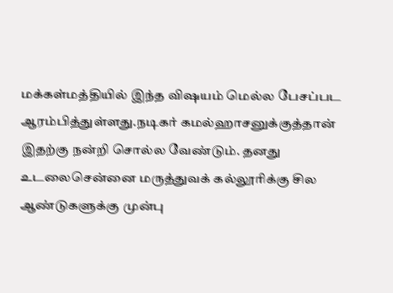மக்கள்மத்தியில் இந்த விஷயம் மெல்ல பேசப்பட ஆரம்பித்துள்ளது.நடிகர் கமல்ஹாசனுக்குத்தான் இதற்கு நன்றி சொல்ல வேண்டும். தனது உடலைசென்னை மருத்துவக் கல்லூரிக்கு சில ஆண்டுகளுக்கு முன்பு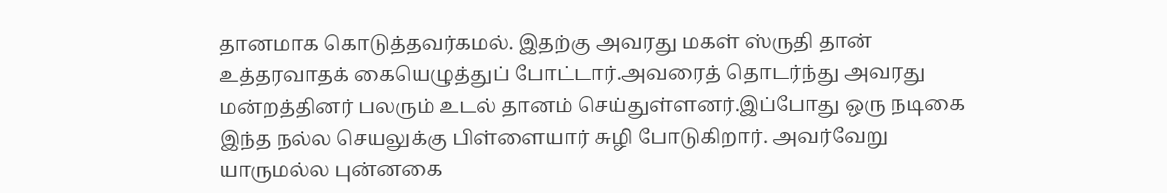தானமாக கொடுத்தவர்கமல். இதற்கு அவரது மகள் ஸ்ருதி தான் உத்தரவாதக் கையெழுத்துப் போட்டார்.அவரைத் தொடர்ந்து அவரது மன்றத்தினர் பலரும் உடல் தானம் செய்துள்ளனர்.இப்போது ஒரு நடிகை இந்த நல்ல செயலுக்கு பிள்ளையார் சுழி போடுகிறார். அவர்வேறு யாருமல்ல புன்னகை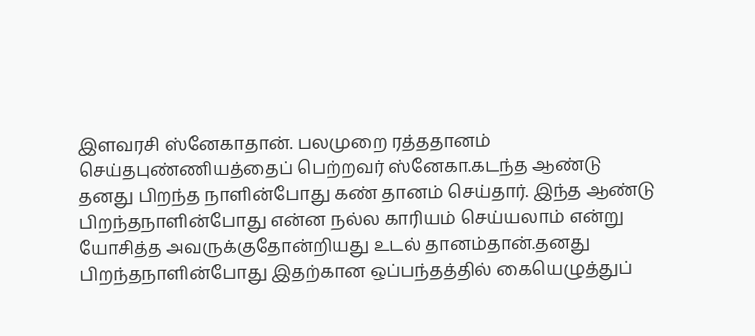இளவரசி ஸ்னேகாதான். பலமுறை ரத்ததானம் செய்தபுண்ணியத்தைப் பெற்றவர் ஸ்னேகா.கடந்த ஆண்டு தனது பிறந்த நாளின்போது கண் தானம் செய்தார். இந்த ஆண்டு பிறந்தநாளின்போது என்ன நல்ல காரியம் செய்யலாம் என்று யோசித்த அவருக்குதோன்றியது உடல் தானம்தான்.தனது பிறந்தநாளின்போது இதற்கான ஒப்பந்தத்தில் கையெழுத்துப்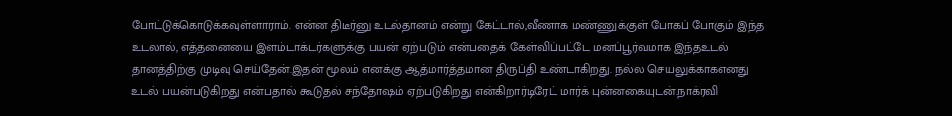போட்டுக்கொடுக்கவுள்ளாராம். என்ன திடீர்னு உடல்தானம் என்று கேட்டால்,வீணாக மண்ணுக்குள் போகப் போகும் இந்த உடலால், எத்தனையை இளம்டாக்டர்களுக்கு பயன் ஏற்படும் என்பதைக் கேள்விப்பட்டே மனப்பூர்வமாக இந்தஉடல் தானத்திற்கு முடிவு செய்தேன்.இதன் மூலம் எனக்கு ஆத்மார்த்தமான திருப்தி உண்டாகிறது. நல்ல செயலுக்காகஎனது உடல் பயன்படுகிறது என்பதால் கூடுதல் சந்தோஷம் ஏற்படுகிறது என்கிறார்டிரேட் மார்க் புன்னகையுடன்.நாக்ரவி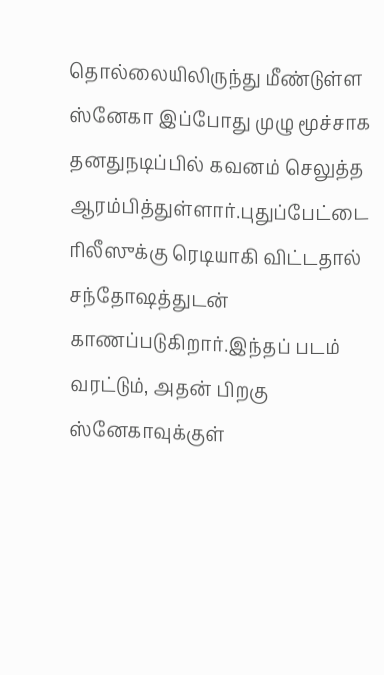தொல்லையிலிருந்து மீண்டுள்ள ஸ்னேகா இப்போது முழு மூச்சாக தனதுநடிப்பில் கவனம் செலுத்த ஆரம்பித்துள்ளார்.புதுப்பேட்டை ரிலீஸுக்கு ரெடியாகி விட்டதால் சந்தோஷத்துடன் காணப்படுகிறார்.இந்தப் படம் வரட்டும், அதன் பிறகு ஸ்னேகாவுக்குள்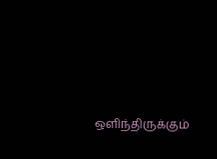ஒளிந்திருக்கும்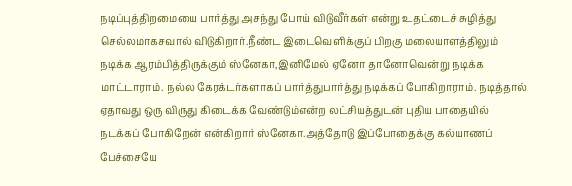நடிப்புத்திறமையை பார்த்து அசந்து போய் விடுவீர்கள் என்று உதட்டைச் சுழித்து செல்லமாகசவால் விடுகிறார்.நீண்ட இடைவெளிக்குப் பிறகு மலையாளத்திலும் நடிக்க ஆரம்பித்திருக்கும் ஸ்னேகா,இனிமேல் ஏனோ தானோவென்று நடிக்க மாட்டாராம். நல்ல கேரக்டர்களாகப் பார்த்துபார்த்து நடிக்கப் போகிறாராம். நடித்தால் ஏதாவது ஒரு விருது கிடைக்க வேண்டும்என்ற லட்சியத்துடன் புதிய பாதையில் நடக்கப் போகிறேன் என்கிறார் ஸ்னேகா.அத்தோடு இப்போதைக்கு கல்யாணப் பேச்சையே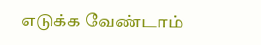எடுக்க வேண்டாம்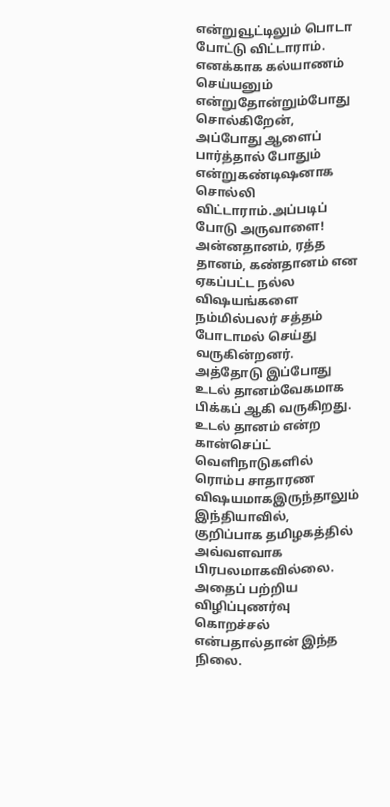என்றுவூட்டிலும் பொடா போட்டு விட்டாராம். எனக்காக கல்யாணம் செய்யனும் என்றுதோன்றும்போது சொல்கிறேன், அப்போது ஆளைப் பார்த்தால் போதும் என்றுகண்டிஷனாக சொல்லி விட்டாராம்.அப்படிப் போடு அருவாளை!
அன்னதானம், ரத்த தானம், கண்தானம் என ஏகப்பட்ட நல்ல விஷயங்களை நம்மில்பலர் சத்தம் போடாமல் செய்து வருகின்றனர். அத்தோடு இப்போது உடல் தானம்வேகமாக பிக்கப் ஆகி வருகிறது.
உடல் தானம் என்ற கான்செப்ட் வெளிநாடுகளில் ரொம்ப சாதாரண விஷயமாகஇருந்தாலும் இந்தியாவில், குறிப்பாக தமிழகத்தில் அவ்வளவாக பிரபலமாகவில்லை.
அதைப் பற்றிய விழிப்புணர்வு கொறச்சல் என்பதால்தான் இந்த நிலை.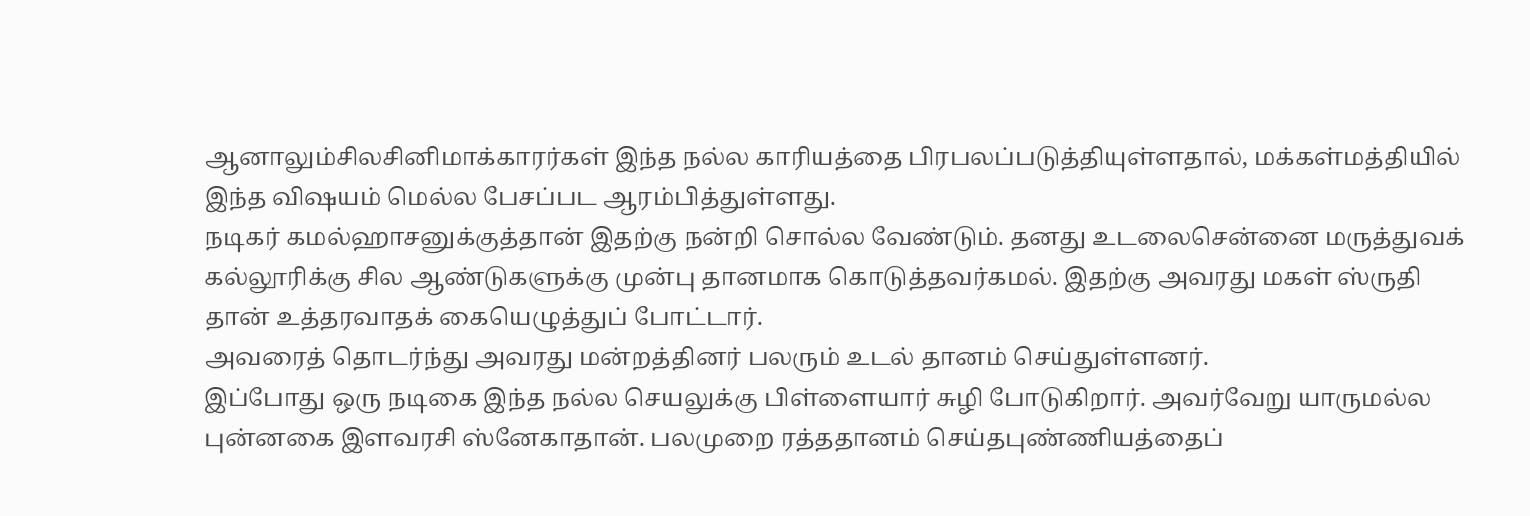ஆனாலும்சிலசினிமாக்காரர்கள் இந்த நல்ல காரியத்தை பிரபலப்படுத்தியுள்ளதால், மக்கள்மத்தியில் இந்த விஷயம் மெல்ல பேசப்பட ஆரம்பித்துள்ளது.
நடிகர் கமல்ஹாசனுக்குத்தான் இதற்கு நன்றி சொல்ல வேண்டும். தனது உடலைசென்னை மருத்துவக் கல்லூரிக்கு சில ஆண்டுகளுக்கு முன்பு தானமாக கொடுத்தவர்கமல். இதற்கு அவரது மகள் ஸ்ருதி தான் உத்தரவாதக் கையெழுத்துப் போட்டார்.
அவரைத் தொடர்ந்து அவரது மன்றத்தினர் பலரும் உடல் தானம் செய்துள்ளனர்.
இப்போது ஒரு நடிகை இந்த நல்ல செயலுக்கு பிள்ளையார் சுழி போடுகிறார். அவர்வேறு யாருமல்ல புன்னகை இளவரசி ஸ்னேகாதான். பலமுறை ரத்ததானம் செய்தபுண்ணியத்தைப்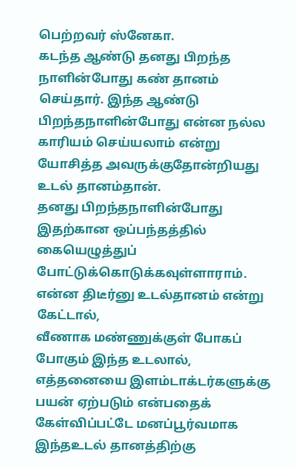பெற்றவர் ஸ்னேகா.
கடந்த ஆண்டு தனது பிறந்த நாளின்போது கண் தானம் செய்தார். இந்த ஆண்டு பிறந்தநாளின்போது என்ன நல்ல காரியம் செய்யலாம் என்று யோசித்த அவருக்குதோன்றியது உடல் தானம்தான்.
தனது பிறந்தநாளின்போது இதற்கான ஒப்பந்தத்தில் கையெழுத்துப் போட்டுக்கொடுக்கவுள்ளாராம். என்ன திடீர்னு உடல்தானம் என்று கேட்டால்,
வீணாக மண்ணுக்குள் போகப் போகும் இந்த உடலால், எத்தனையை இளம்டாக்டர்களுக்கு பயன் ஏற்படும் என்பதைக் கேள்விப்பட்டே மனப்பூர்வமாக இந்தஉடல் தானத்திற்கு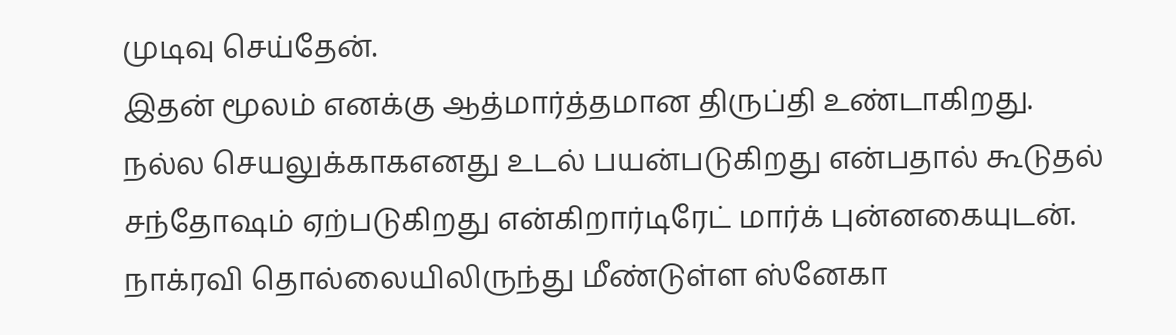முடிவு செய்தேன்.
இதன் மூலம் எனக்கு ஆத்மார்த்தமான திருப்தி உண்டாகிறது. நல்ல செயலுக்காகஎனது உடல் பயன்படுகிறது என்பதால் கூடுதல் சந்தோஷம் ஏற்படுகிறது என்கிறார்டிரேட் மார்க் புன்னகையுடன்.
நாக்ரவி தொல்லையிலிருந்து மீண்டுள்ள ஸ்னேகா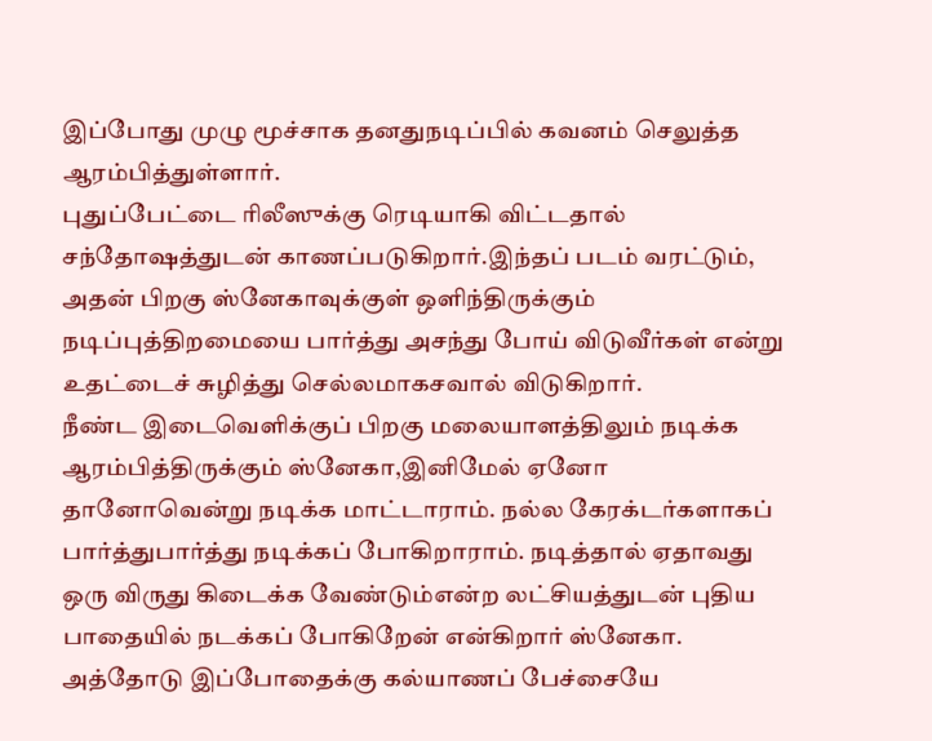இப்போது முழு மூச்சாக தனதுநடிப்பில் கவனம் செலுத்த ஆரம்பித்துள்ளார்.
புதுப்பேட்டை ரிலீஸுக்கு ரெடியாகி விட்டதால் சந்தோஷத்துடன் காணப்படுகிறார்.இந்தப் படம் வரட்டும், அதன் பிறகு ஸ்னேகாவுக்குள் ஒளிந்திருக்கும் நடிப்புத்திறமையை பார்த்து அசந்து போய் விடுவீர்கள் என்று உதட்டைச் சுழித்து செல்லமாகசவால் விடுகிறார்.
நீண்ட இடைவெளிக்குப் பிறகு மலையாளத்திலும் நடிக்க ஆரம்பித்திருக்கும் ஸ்னேகா,இனிமேல் ஏனோ தானோவென்று நடிக்க மாட்டாராம். நல்ல கேரக்டர்களாகப் பார்த்துபார்த்து நடிக்கப் போகிறாராம். நடித்தால் ஏதாவது ஒரு விருது கிடைக்க வேண்டும்என்ற லட்சியத்துடன் புதிய பாதையில் நடக்கப் போகிறேன் என்கிறார் ஸ்னேகா.
அத்தோடு இப்போதைக்கு கல்யாணப் பேச்சையே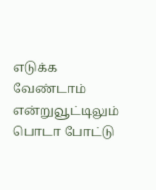எடுக்க வேண்டாம் என்றுவூட்டிலும் பொடா போட்டு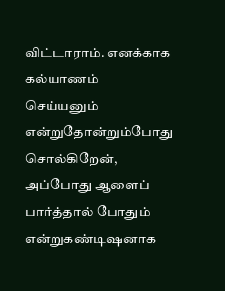விட்டாராம். எனக்காக கல்யாணம் செய்யனும் என்றுதோன்றும்போது சொல்கிறேன், அப்போது ஆளைப் பார்த்தால் போதும் என்றுகண்டிஷனாக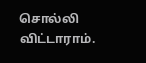சொல்லி விட்டாராம்.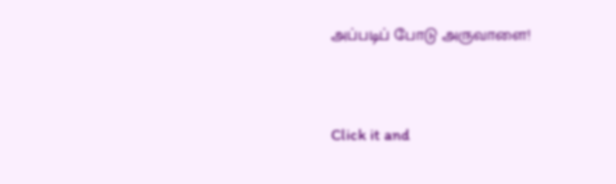அப்படிப் போடு அருவாளை!


Click it and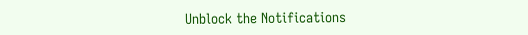Unblock the Notifications